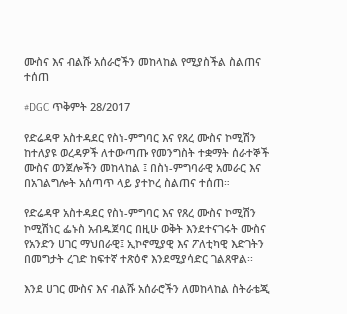ሙስና እና ብልሹ አሰራሮችን መከላከል የሚያስችል ስልጠና ተሰጠ

#DGC ጥቅምት 28/2017

የድሬዳዋ አስተዳደር የስነ-ምግባር እና የጸረ ሙስና ኮሚሽን ከተለያዩ ወረዳዎች ለተውጣጡ የመንግስት ተቋማት ሰራተኞች ሙስና ወንጀሎችን መከላከል ፤ በስነ-ምግባራዊ አመራር እና በአገልግሎት አሰጣጥ ላይ ያተኮረ ስልጠና ተሰጠ።

የድሬዳዋ አስተዳደር የስነ-ምግባር እና የጸረ ሙስና ኮሚሽን ኮሚሽነር ፌኑስ አብዱጀባር በዚሁ ወቅት እንደተናገሩት ሙስና የአንድን ሀገር ማህበራዊ፤ ኢኮኖሚያዊ እና ፖለቲካዊ እድገትን በመግታት ረገድ ከፍተኛ ተጽዕኖ እንደሚያሳድር ገልጸዋል፡፡

እንደ ሀገር ሙስና እና ብልሹ አሰራሮችን ለመከላከል ስትራቴጂ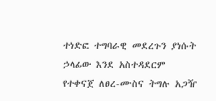ተነድፎ ተግባራዊ መደረጉን ያነሱት ኃላፊው እንደ አስተዳደርም የተቀናጀ ለፀረ-ሙስና ትግሉ አጋዥ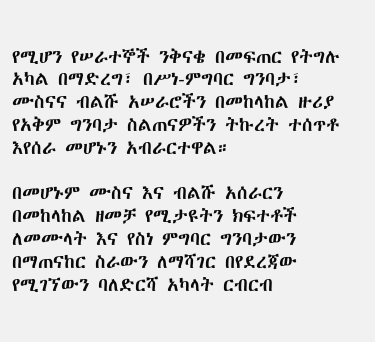የሚሆን የሠራተኞች ንቅናቄ በመፍጠር የትግሉ አካል በማድረግ፣ በሥነ-ምግባር ግንባታ፣ ሙስናና ብልሹ አሠራሮችን በመከላከል ዙሪያ የአቅም ግንባታ ስልጠናዎችን ትኩረት ተሰጥቶ እየሰራ መሆኑን አብራርተዋል።

በመሆኑም ሙስና እና ብልሹ አሰራርን በመከላከል ዘመቻ የሚታዩትን ክፍተቶች ለመሙላት እና የስነ ምግባር ግንባታውን በማጠናከር ስራውን ለማሻገር በየደረጃው የሚገኘውን ባለድርሻ አካላት ርብርብ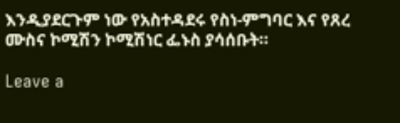እንዲያደርጉም ነው የአስተዳደሩ የስነ-ምግባር እና የጸረ ሙስና ኮሚሽን ኮሚሽነር ፌኑስ ያሳሰቡት።

Leave a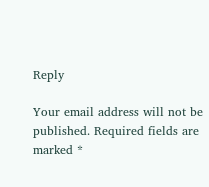Reply

Your email address will not be published. Required fields are marked *